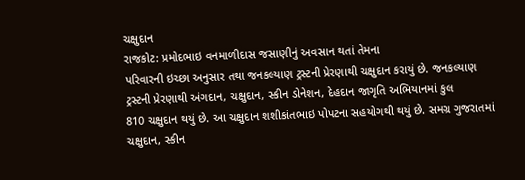ચક્ષુદાન
રાજકોટ: પ્રમોદભાઇ વનમાળીદાસ જસાણીનું અવસાન થતાં તેમના
પરિવારની ઇચ્છા અનુસાર તથા જનકલ્યાણ ટ્રસ્ટની પ્રેરણાથી ચક્ષુદાન કરાયું છે. જનકલ્યાણ
ટ્રસ્ટની પ્રેરણાથી અંગદાન, ચક્ષુદાન, સ્કીન ડોનેશન, દેહદાન જાગૃતિ અભિયાનમાં કુલ
810 ચક્ષુદાન થયું છે. આ ચક્ષુદાન શશીકાંતભાઇ પોપટના સહયોગથી થયું છે. સમગ્ર ગુજરાતમાં
ચક્ષુદાન, સ્કીન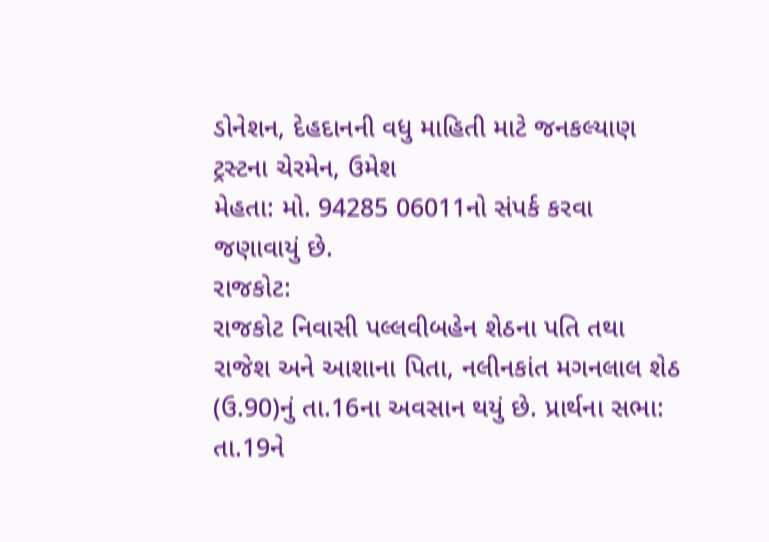ડોનેશન, દેહદાનની વધુ માહિતી માટે જનકલ્યાણ ટ્રસ્ટના ચેરમેન, ઉમેશ
મેહતા: મો. 94285 06011નો સંપર્ક કરવા જણાવાયું છે.
રાજકોટ:
રાજકોટ નિવાસી પલ્લવીબહેન શેઠના પતિ તથા રાજેશ અને આશાના પિતા, નલીનકાંત મગનલાલ શેઠ
(ઉ.90)નું તા.16ના અવસાન થયું છે. પ્રાર્થના સભા: તા.19ને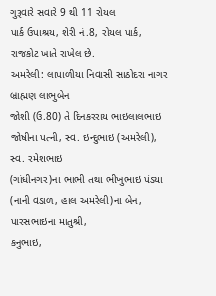ગુરૂવારે સવારે 9 થી 11 રોયલ
પાર્ક ઉપાશ્રય, શેરી નં.8, રોયલ પાર્ક, રાજકોટ ખાતે રાખેલ છે.
અમરેલી: લાપાળીયા નિવાસી સાઠોદરા નાગર બ્રાહ્મણ લાભુબેન
જોશી (ઉ.80) તે દિનકરરાય ભાઇલાલભાઇ જોષીના પત્ની, સ્વ. ઇન્દુભાઇ (અમરેલી), સ્વ. રમેશભાઇ
(ગાંધીનગર)ના ભાભી તથા ભીખુભાઇ પંડયા (નાની વડાળ, હાલ અમરેલી)ના બેન, પારસભાઇના માતુશ્રી,
કનુભાઇ,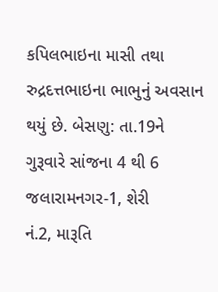કપિલભાઇના માસી તથા રુદ્રદત્તભાઇના ભાભુનું અવસાન થયું છે. બેસણુ: તા.19ને
ગુરૂવારે સાંજના 4 થી 6 જલારામનગર-1, શેરી
નં.2, મારૂતિ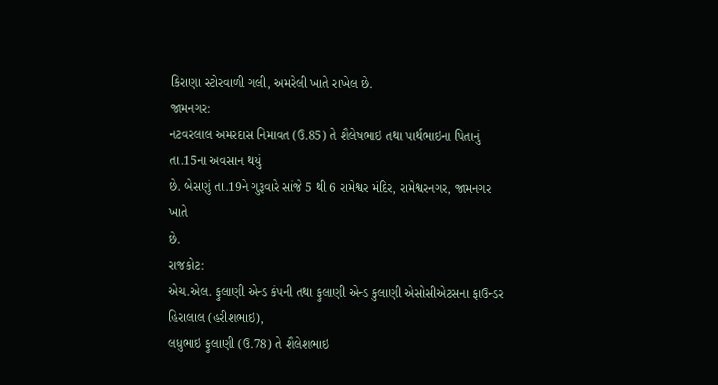કિરાણા સ્ટોરવાળી ગલી, અમરેલી ખાતે રાખેલ છે.
જામનગર:
નટવરલાલ અમરદાસ નિમાવત (ઉ.85) તે શૈલેષભાઇ તથા પાર્થભાઇના પિતાનું તા.15ના અવસાન થયું
છે. બેસણું તા.19ને ગુરૂવારે સાંજે 5 થી 6 રામેશ્વર મંદિર, રામેશ્વરનગર, જામનગર ખાતે
છે.
રાજકોટ:
એચ.એલ. ફુલાણી એન્ડ કંપની તથા ફુલાણી એન્ડ કુલાણી એસોસીએટસના ફાઉન્ડર હિરાલાલ (હરીશભાઇ),
લધુભાઇ ફુલાણી (ઉ.78) તે શૈલેશભાઇ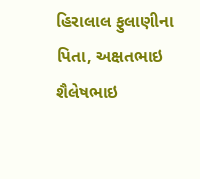હિરાલાલ ફુલાણીના પિતા, અક્ષતભાઇ શૈલેષભાઇ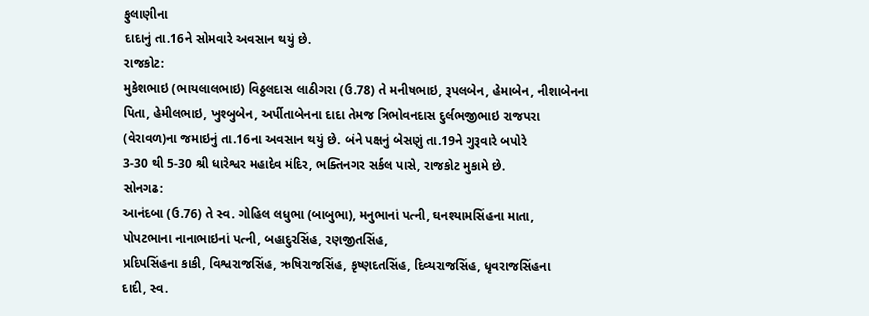ફુલાણીના
દાદાનું તા.16ને સોમવારે અવસાન થયું છે.
રાજકોટ:
મુકેશભાઇ (ભાયલાલભાઇ) વિઠ્ઠલદાસ લાઠીગરા (ઉ.78) તે મનીષભાઇ, રૂપલબેન, હેમાબેન, નીશાબેનના
પિતા, હેમીલભાઇ, ખુશ્બુબેન, અર્પીતાબેનના દાદા તેમજ ત્રિભોવનદાસ દુર્લભજીભાઇ રાજપરા
(વેરાવળ)ના જમાઇનું તા.16ના અવસાન થયું છે. બંને પક્ષનું બેસણું તા.19ને ગુરૂવારે બપોરે
3-30 થી 5-30 શ્રી ધારેશ્વર મહાદેવ મંદિર, ભક્તિનગર સર્કલ પાસે, રાજકોટ મુકામે છે.
સોનગઢ:
આનંદબા (ઉ.76) તે સ્વ. ગોહિલ લધુભા (બાબુભા), મનુભાનાં પત્ની, ઘનશ્યામસિંહના માતા,
પોપટભાના નાનાભાઇનાં પત્ની, બહાદુરસિંહ, રણજીતસિંહ,
પ્રદિપસિંહના કાકી, વિશ્વરાજસિંહ, ઋષિરાજસિંહ, કૃષ્ણદતસિંહ, દિવ્યરાજસિંહ, ધૃવરાજસિંહના
દાદી, સ્વ.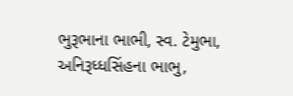ભુરૂભાના ભાભી, સ્વ. ટેમુભા, અનિરૂધ્ધસિંહના ભાભુ,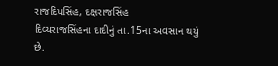રાજદિપસિંહ, દક્ષરાજસિંહ
દિવ્યરાજસિંહના દાદીનું તા.15ના અવસાન થયું છે.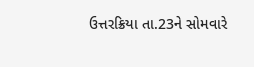ઉત્તરક્રિયા તા.23ને સોમવારે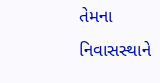તેમના
નિવાસસ્થાને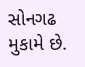સોનગઢ મુકામે છે.